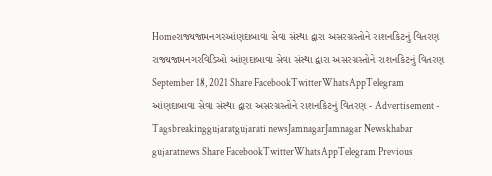Homeરાજ્યજામનગરઆંણદાબાવા સેવા સંસ્થા દ્વારા અસરગ્રસ્તોને રાશનકિટનું વિતરણ રાજ્યજામનગરવિડિઓ આંણદાબાવા સેવા સંસ્થા દ્વારા અસરગ્રસ્તોને રાશનકિટનું વિતરણ September 18, 2021 Share FacebookTwitterWhatsAppTelegram આંણદાબાવા સેવા સંસ્થા દ્વારા અસરગ્રસ્તોને રાશનકિટનું વિતરણ - Advertisement - Tagsbreakinggujaratgujarati newsJamnagarJamnagar Newskhabar gujaratnews Share FacebookTwitterWhatsAppTelegram Previous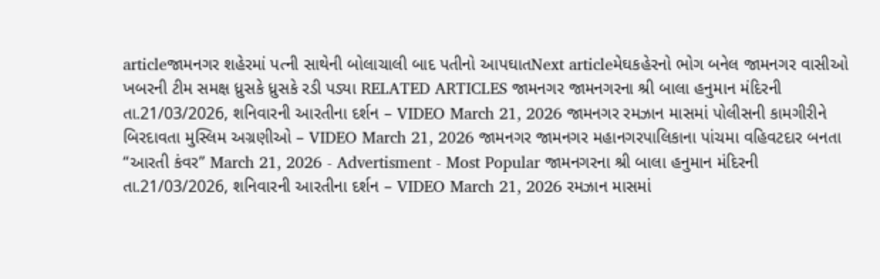articleજામનગર શહેરમાં પત્ની સાથેની બોલાચાલી બાદ પતીનો આપઘાતNext articleમેઘકહેરનો ભોગ બનેલ જામનગર વાસીઓ ખબરની ટીમ સમક્ષ ધ્રુસકે ધ્રુસકે રડી પડ્યા RELATED ARTICLES જામનગર જામનગરના શ્રી બાલા હનુમાન મંદિરની તા.21/03/2026, શનિવારની આરતીના દર્શન – VIDEO March 21, 2026 જામનગર રમઝાન માસમાં પોલીસની કામગીરીને બિરદાવતા મુસ્લિમ અગ્રણીઓ – VIDEO March 21, 2026 જામનગર જામનગર મહાનગરપાલિકાના પાંચમા વહિવટદાર બનતા “આરતી કંવર” March 21, 2026 - Advertisment - Most Popular જામનગરના શ્રી બાલા હનુમાન મંદિરની તા.21/03/2026, શનિવારની આરતીના દર્શન – VIDEO March 21, 2026 રમઝાન માસમાં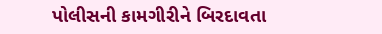પોલીસની કામગીરીને બિરદાવતા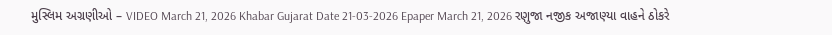મુસ્લિમ અગ્રણીઓ – VIDEO March 21, 2026 Khabar Gujarat Date 21-03-2026 Epaper March 21, 2026 રણુજા નજીક અજાણ્યા વાહને ઠોકરે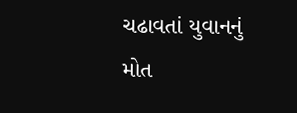ચઢાવતાં યુવાનનું મોત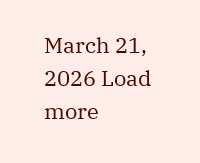March 21, 2026 Load more